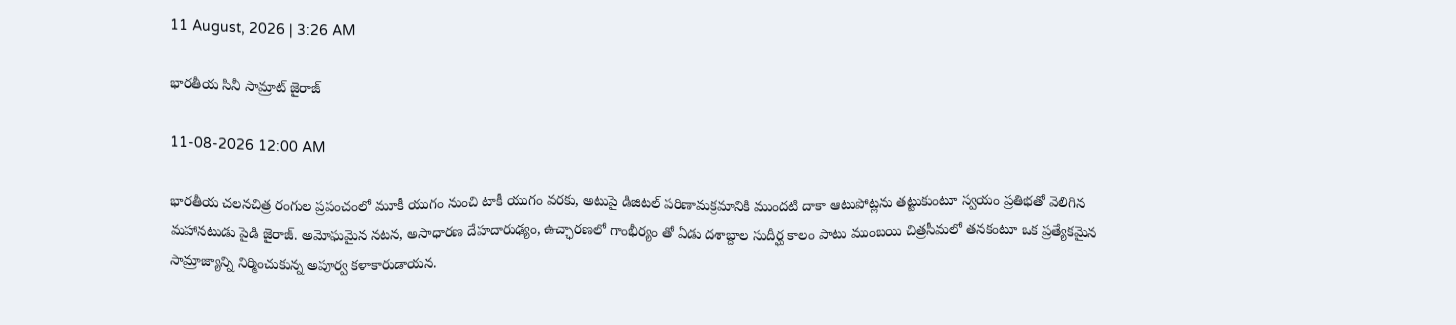11 August, 2026 | 3:26 AM

భారతీయ సినీ సామ్రాట్ జైరాజ్

11-08-2026 12:00 AM

భారతీయ చలనచిత్ర రంగుల ప్రపంచంలో మూకీ యుగం నుంచి టాకీ యుగం వరకు, అటుపై డిజిటల్ పరిణామక్రమానికి ముందటి దాకా ఆటుపోట్లను తట్టుకుంటూ స్వయం ప్రతిభతో వెలిగిన మహానటుడు పైడి జైరాజ్. అమోఘమైన నటన, అసాధారణ దేహదారుఢ్యం, ఉచ్ఛారణలో గాంభీర్యం తో ఏడు దశాబ్దాల సుదీర్ఘ కాలం పాటు ముంబయి చిత్రసీమలో తనకంటూ ఒక ప్రత్యేకమైన సామ్రాజ్యాన్ని నిర్మించుకున్న అపూర్వ కళాకారుడాయన.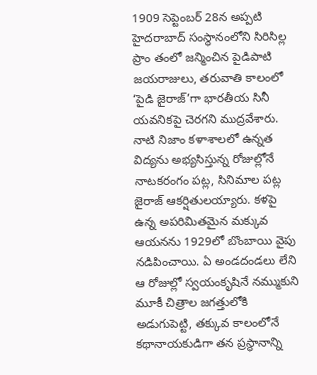1909 సెప్టెంబర్ 28న అప్పటి హైదరాబాద్ సంస్థానంలోని సిరిసిల్ల ప్రాం తంలో జన్మించిన పైడిపాటి జయరాజులు, తరువాతి కాలంలో ‘పైడి జైరాజ్’గా భారతీయ సినీ యవనికపై చెరగని ముద్రవేశారు. నాటి నిజాం కళాశాలలో ఉన్నత విద్యను అభ్యసిస్తున్న రోజుల్లోనే నాటకరంగం పట్ల, సినిమాల పట్ల జైరాజ్ ఆకర్షితులయ్యారు. కళపై ఉన్న అపరిమితమైన మక్కువ ఆయనను 1929లో బొంబాయి వైపు నడిపించాయి. ఏ అండదండలు లేని ఆ రోజుల్లో స్వయంకృషినే నమ్ముకుని మూకీ చిత్రాల జగత్తులోకి అడుగుపెట్టి, తక్కువ కాలంలోనే కథానాయకుడిగా తన ప్రస్థానాన్ని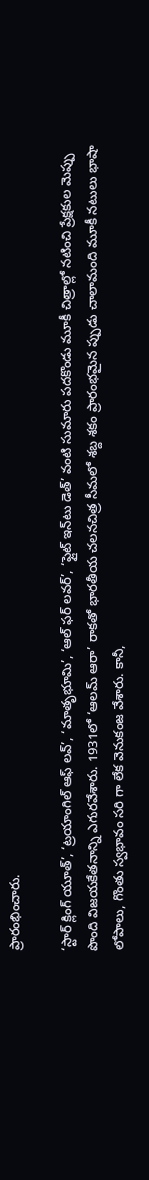ప్రారంభించారు.

‘స్టార్ క్లింగ్ యూత్’, ‘ట్రయాంగిల్ ఆఫ్ లవ్’, ‘మాతృభూమి’, ‘ఆల్ ఫర్ లవర్’, ‘ఫ్లైట్ ఇన్‌టు డెత్’ వంటి సుమారు పదకొండు మూకీ చిత్రాల్లో నటించి ప్రేక్షకుల మెప్పు పొంది విజయకేతనాన్ని ఎగురవేశారు. 1931లో ‘ఆలమ్ ఆరా’ రాకతో భారతీయ చలనచిత్ర సీమలో శబ్ద శకం ప్రారంభమైన ప్పుడు చాలామంది మూకీ నటులు భాషా లోపాలు, గొంతు స్వభావం సరి గా లేక వెనుకంజ వేశారు. కానీ,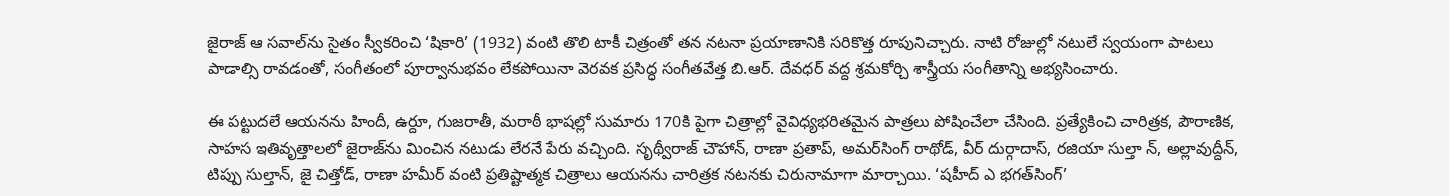జైరాజ్ ఆ సవాల్‌ను సైతం స్వీకరించి ‘షికారి’ (1932) వంటి తొలి టాకీ చిత్రంతో తన నటనా ప్రయాణానికి సరికొత్త రూపునిచ్చారు. నాటి రోజుల్లో నటులే స్వయంగా పాటలు పాడాల్సి రావడంతో, సంగీతంలో పూర్వానుభవం లేకపోయినా వెరవక ప్రసిద్ధ సంగీతవేత్త బి.ఆర్. దేవధర్ వద్ద శ్రమకోర్చి శాస్త్రీయ సంగీతాన్ని అభ్యసించారు.

ఈ పట్టుదలే ఆయనను హిందీ, ఉర్దూ, గుజరాతీ, మరాఠీ భాషల్లో సుమారు 170కి పైగా చిత్రాల్లో వైవిధ్యభరితమైన పాత్రలు పోషించేలా చేసింది. ప్రత్యేకించి చారిత్రక, పౌరాణిక, సాహస ఇతివృత్తాలలో జైరాజ్‌ను మించిన నటుడు లేరనే పేరు వచ్చింది. సృథ్వీరాజ్ చౌహాన్, రాణా ప్రతాప్, అమర్‌సింగ్ రాథోడ్, వీర్ దుర్గాదాస్, రజియా సుల్తా న్, అల్లావుద్దీన్, టిప్పు సుల్తాన్, జై చిత్తోడ్, రాణా హమీర్ వంటి ప్రతిష్టాత్మక చిత్రాలు ఆయనను చారిత్రక నటనకు చిరునామాగా మార్చాయి. ‘షహీద్ ఎ భగత్‌సింగ్’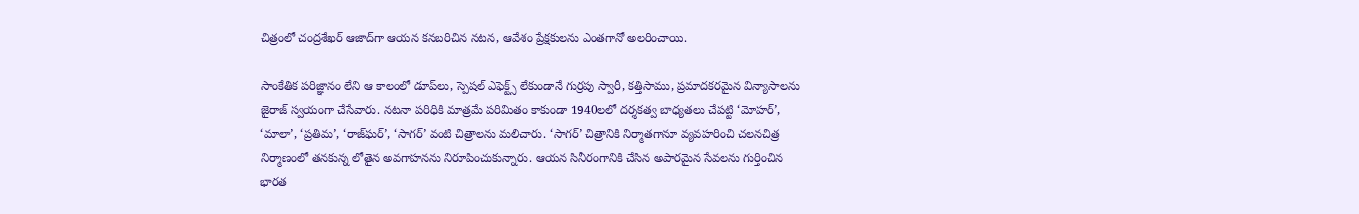చిత్రంలో చంద్రశేఖర్ ఆజాద్‌గా ఆయన కనబరిచిన నటన, ఆవేశం ప్రేక్షకులను ఎంతగానో అలరించాయి.

సాంకేతిక పరిజ్ఞానం లేని ఆ కాలంలో డూప్‌లు, స్పెషల్ ఎఫెక్ట్స్ లేకుండానే గుర్రపు స్వారీ, కత్తిసాము, ప్రమాదకరమైన విన్యాసాలను జైరాజ్ స్వయంగా చేసేవారు. నటనా పరిధికి మాత్రమే పరిమితం కాకుండా 1940లలో దర్శకత్వ బాధ్యతలు చేపట్టి ‘మోహర్’, ‘మాలా’, ‘ప్రతిమ’, ‘రాజ్‌ఘర్’, ‘సాగర్’ వంటి చిత్రాలను మలిచారు. ‘సాగర్’ చిత్రానికి నిర్మాతగానూ వ్యవహరించి చలనచిత్ర నిర్మాణంలో తనకున్న లోతైన అవగాహనను నిరూపించుకున్నారు. ఆయన సినీరంగానికి చేసిన అపారమైన సేవలను గుర్తించిన భారత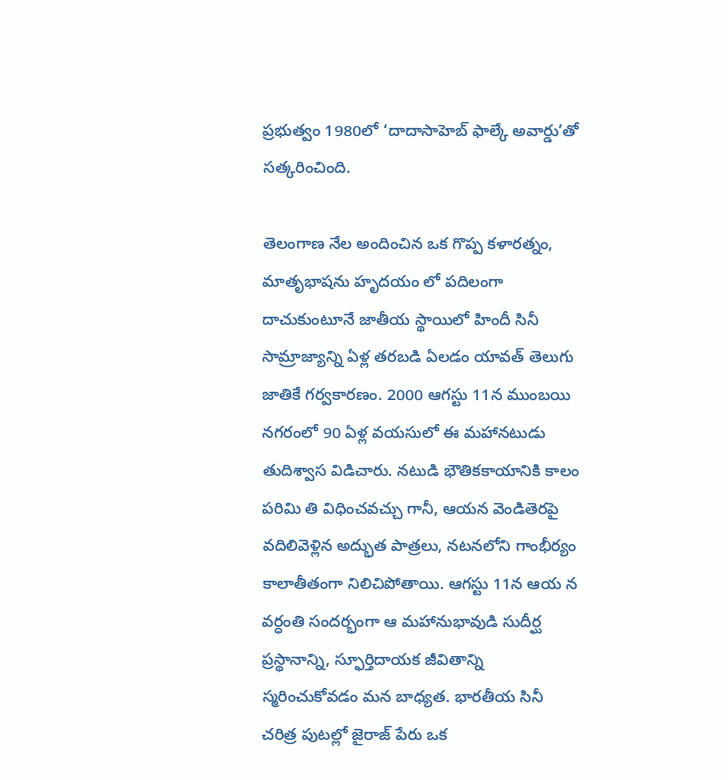ప్రభుత్వం 1980లో ‘దాదాసాహెబ్ ఫాల్కే అవార్డు’తో సత్కరించింది.

తెలంగాణ నేల అందించిన ఒక గొప్ప కళారత్నం, మాతృభాషను హృదయం లో పదిలంగా దాచుకుంటూనే జాతీయ స్థాయిలో హిందీ సినీ సామ్రాజ్యాన్ని ఏళ్ల తరబడి ఏలడం యావత్ తెలుగు జాతికే గర్వకారణం. 2000 ఆగస్టు 11న ముంబయి నగరంలో 90 ఏళ్ల వయసులో ఈ మహానటుడు తుదిశ్వాస విడిచారు. నటుడి భౌతికకాయానికి కాలం పరిమి తి విధించవచ్చు గానీ, ఆయన వెండితెరపై వదిలివెళ్లిన అద్భుత పాత్రలు, నటనలోని గాంభీర్యం కాలాతీతంగా నిలిచిపోతాయి. ఆగస్టు 11న ఆయ న వర్ధంతి సందర్భంగా ఆ మహానుభావుడి సుదీర్ఘ ప్రస్థానాన్ని, స్ఫూర్తిదాయక జీవితాన్ని స్మరించుకోవడం మన బాధ్యత. భారతీయ సినీ చరిత్ర పుటల్లో జైరాజ్ పేరు ఒక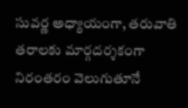సువర్ణ అధ్యాయంగా, తరువాతి తరాలకు మార్గదర్శకంగా నిరంతరం వెలుగుతూనే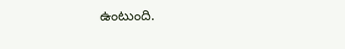ఉంటుంది.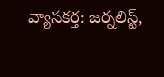వ్యాసకర్త: జర్నలిస్ట్,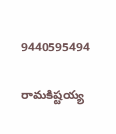9440595494

రామకిష్టయ్య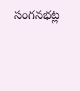సంగనభట్ల